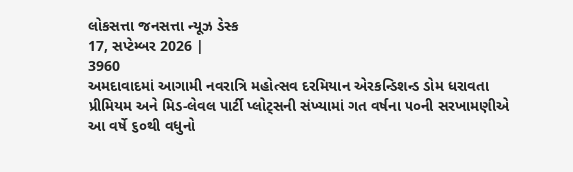લોકસત્તા જનસત્તા ન્યૂઝ ડેસ્ક
17, સપ્ટેમ્બર 2026 |
3960
અમદાવાદમાં આગામી નવરાત્રિ મહોત્સવ દરમિયાન એરકન્ડિશન્ડ ડોમ ધરાવતા પ્રીમિયમ અને મિડ-લેવલ પાર્ટી પ્લોટ્સની સંખ્યામાં ગત વર્ષના ૫૦ની સરખામણીએ આ વર્ષે ૬૦થી વધુનો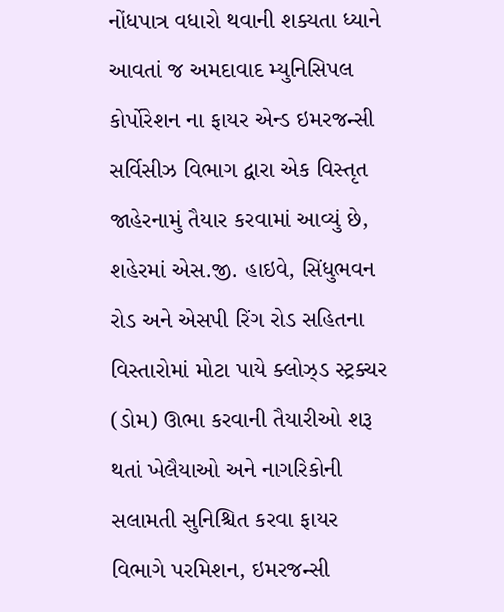નોંધપાત્ર વધારો થવાની શક્યતા ધ્યાને આવતાં જ અમદાવાદ મ્યુનિસિપલ કોર્પોરેશન ના ફાયર એન્ડ ઇમરજન્સી સર્વિસીઝ વિભાગ દ્વારા એક વિસ્તૃત જાહેરનામું તૈયાર કરવામાં આવ્યું છે, શહેરમાં એસ.જી. હાઇવે, સિંધુભવન રોડ અને એસપી રિંગ રોડ સહિતના વિસ્તારોમાં મોટા પાયે ક્લોઝ્ડ સ્ટ્રક્ચર (ડોમ) ઊભા કરવાની તૈયારીઓ શરૂ થતાં ખેલૈયાઓ અને નાગરિકોની સલામતી સુનિશ્ચિત કરવા ફાયર વિભાગે પરમિશન, ઇમરજન્સી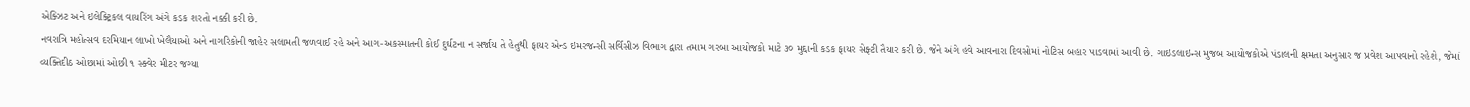એક્ઝિટ અને ઇલેક્ટ્રિકલ વાયરિંગ અંગે કડક શરતો નક્કી કરી છે.
નવરાત્રિ મહોત્સવ દરમિયાન લાખો ખેલૈયાઓ અને નાગરિકોની જાહેર સલામતી જળવાઈ રહે અને આગ-અકસ્માતની કોઈ દુર્ઘટના ન સર્જાય તે હેતુથી ફાયર એન્ડ ઇમરજન્સી સર્વિસીઝ વિભાગ દ્વારા તમામ ગરબા આયોજકો માટે ૩૦ મુદ્દાની કડક ફાયર સેફ્ટી તૈયાર કરી છે. જેને અંગે હવે આવનારા દિવસોમાં નોટિસ બહાર પાડવામાં આવી છે. ગાઇડલાઇન્સ મુજબ આયોજકોએ પંડાલની ક્ષમતા અનુસાર જ પ્રવેશ આપવાનો રહેશે, જેમાં વ્યક્તિદીઠ ઓછામાં ઓછી ૧ સ્ક્વેર મીટર જગ્યા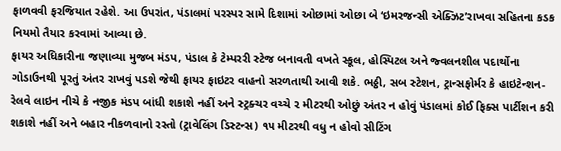ફાળવવી ફરજિયાત રહેશે. આ ઉપરાંત, પંડાલમાં પરસ્પર સામે દિશામાં ઓછામાં ઓછા બે ‘ઇમરજન્સી એક્ઝિટ’રાખવા સહિતના કડક નિયમો તૈયાર કરવામાં આવ્યા છે.
ફાયર અધિકારીના જણાવ્યા મુજબ મંડપ, પંડાલ કે ટેમ્પરરી સ્ટેજ બનાવતી વખતે સ્કૂલ, હોસ્પિટલ અને જ્વલનશીલ પદાર્થોના ગોડાઉનથી પૂરતું અંતર રાખવું પડશે જેથી ફાયર ફાઇટર વાહનો સરળતાથી આવી શકે. ભઠ્ઠી, સબ સ્ટેશન, ટ્રાન્સફોર્મર કે હાઇટેન્શન-રેલવે લાઇન નીચે કે નજીક મંડપ બાંધી શકાશે નહીં અને સ્ટ્રક્ચર વચ્ચે ૨ મીટરથી ઓછું અંતર ન હોવું પંડાલમાં કોઈ ફિક્સ પાર્ટીશન કરી શકાશે નહીં અને બહાર નીકળવાનો રસ્તો (ટ્રાવેલિંગ ડિસ્ટન્સ) ૧૫ મીટરથી વધુ ન હોવો સીટિંગ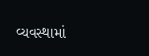વ્યવસ્થામાં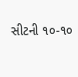સીટની ૧૦-૧૦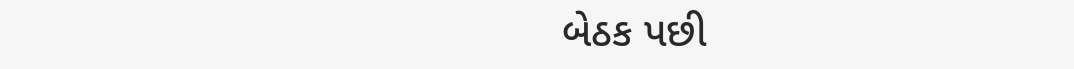બેઠક પછી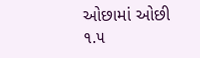ઓછામાં ઓછી ૧.૫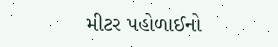મીટર પહોળાઈનો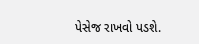પેસેજ રાખવો પડશે.